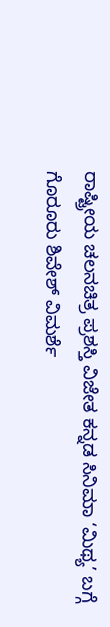ರಾಷ್ಟ್ರೀಯ ಚಲನಚಿತ್ರ ಪ್ರಶಸ್ತಿ ವಿಜೇತ ಕನ್ನಡ ಸಿನಿಮಾ ‘ಮಿಥ್ಯ’ ಬಗ್ಗೆ ಗೊರೂರು ಶಿವೇಶ್ ವಿಮರ್ಶೆ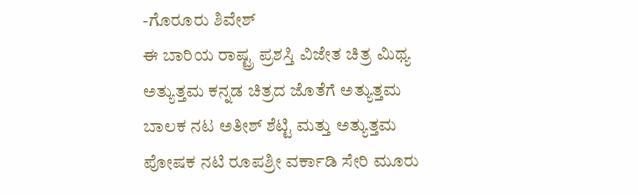-ಗೊರೂರು ಶಿವೇಶ್
ಈ ಬಾರಿಯ ರಾಷ್ಟ್ರ ಪ್ರಶಸ್ತಿ ವಿಜೇತ ಚಿತ್ರ ಮಿಥ್ಯ ಅತ್ಯುತ್ತಮ ಕನ್ನಡ ಚಿತ್ರದ ಜೊತೆಗೆ ಅತ್ಯುತ್ತಮ ಬಾಲಕ ನಟ ಅತೀಶ್ ಶೆಟ್ಟಿ ಮತ್ತು ಅತ್ಯುತ್ತಮ ಪೋಷಕ ನಟಿ ರೂಪಶ್ರೀ ವರ್ಕಾಡಿ ಸೇರಿ ಮೂರು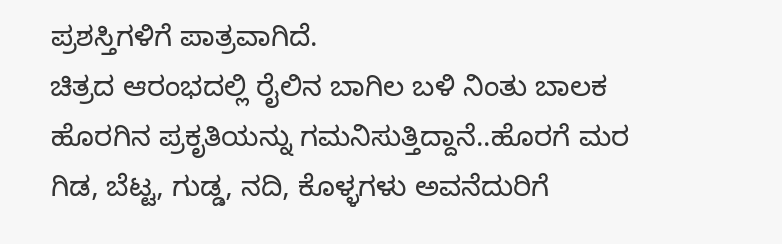ಪ್ರಶಸ್ತಿಗಳಿಗೆ ಪಾತ್ರವಾಗಿದೆ.
ಚಿತ್ರದ ಆರಂಭದಲ್ಲಿ ರೈಲಿನ ಬಾಗಿಲ ಬಳಿ ನಿಂತು ಬಾಲಕ ಹೊರಗಿನ ಪ್ರಕೃತಿಯನ್ನು ಗಮನಿಸುತ್ತಿದ್ದಾನೆ..ಹೊರಗೆ ಮರ ಗಿಡ, ಬೆಟ್ಟ, ಗುಡ್ಡ, ನದಿ, ಕೊಳ್ಳಗಳು ಅವನೆದುರಿಗೆ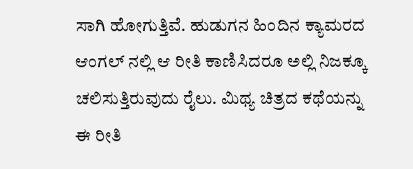ಸಾಗಿ ಹೋಗುತ್ತಿವೆ. ಹುಡುಗನ ಹಿಂದಿನ ಕ್ಯಾಮರದ ಆಂಗಲ್ ನಲ್ಲಿ ಆ ರೀತಿ ಕಾಣಿಸಿದರೂ ಅಲ್ಲಿ ನಿಜಕ್ಕೂ ಚಲಿಸುತ್ತಿರುವುದು ರೈಲು. ಮಿಥ್ಯ ಚಿತ್ರದ ಕಥೆಯನ್ನು ಈ ರೀತಿ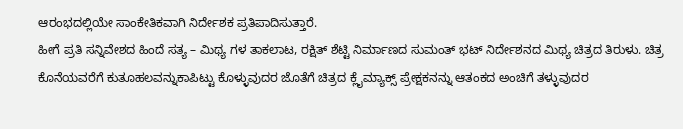ಆರಂಭದಲ್ಲಿಯೇ ಸಾಂಕೇತಿಕವಾಗಿ ನಿರ್ದೇಶಕ ಪ್ರತಿಪಾದಿಸುತ್ತಾರೆ.
ಹೀಗೆ ಪ್ರತಿ ಸನ್ನಿವೇಶದ ಹಿಂದೆ ಸತ್ಯ – ಮಿಥ್ಯ ಗಳ ತಾಕಲಾಟ, ರಕ್ಷಿತ್ ಶೆಟ್ಟಿ ನಿರ್ಮಾಣದ ಸುಮಂತ್ ಭಟ್ ನಿರ್ದೇಶನದ ಮಿಥ್ಯ ಚಿತ್ರದ ತಿರುಳು. ಚಿತ್ರ ಕೊನೆಯವರೆಗೆ ಕುತೂಹಲವನ್ನುಕಾಪಿಟ್ಟು ಕೊಳ್ಳುವುದರ ಜೊತೆಗೆ ಚಿತ್ರದ ಕ್ಲೈಮ್ಯಾಕ್ಸ್ ಪ್ರೇಕ್ಷಕನನ್ನು ಆತಂಕದ ಅಂಚಿಗೆ ತಳ್ಳುವುದರ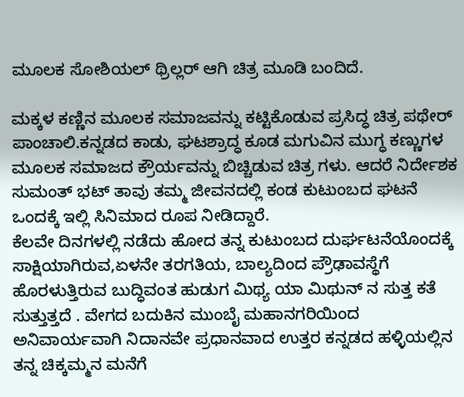ಮೂಲಕ ಸೋಶಿಯಲ್ ಥ್ರಿಲ್ಲರ್ ಆಗಿ ಚಿತ್ರ ಮೂಡಿ ಬಂದಿದೆ.

ಮಕ್ಕಳ ಕಣ್ಣಿನ ಮೂಲಕ ಸಮಾಜವನ್ನು ಕಟ್ಟಿಕೊಡುವ ಪ್ರಸಿದ್ಧ ಚಿತ್ರ ಪಥೇರ್ ಪಾಂಚಾಲಿ.ಕನ್ನಡದ ಕಾಡು, ಘಟಶ್ರಾದ್ಧ ಕೂಡ ಮಗುವಿನ ಮುಗ್ಧ ಕಣ್ಣುಗಳ ಮೂಲಕ ಸಮಾಜದ ಕ್ರೌರ್ಯವನ್ನು ಬಿಚ್ಚಿಡುವ ಚಿತ್ರ ಗಳು. ಆದರೆ ನಿರ್ದೇಶಕ ಸುಮಂತ್ ಭಟ್ ತಾವು ತಮ್ಮ ಜೀವನದಲ್ಲಿ ಕಂಡ ಕುಟುಂಬದ ಘಟನೆ ಒಂದಕ್ಕೆ ಇಲ್ಲಿ ಸಿನಿಮಾದ ರೂಪ ನೀಡಿದ್ದಾರೆ.
ಕೆಲವೇ ದಿನಗಳಲ್ಲಿ ನಡೆದು ಹೋದ ತನ್ನ ಕುಟುಂಬದ ದುರ್ಘಟನೆಯೊಂದಕ್ಕೆ ಸಾಕ್ಷಿಯಾಗಿರುವ,ಏಳನೇ ತರಗತಿಯ, ಬಾಲ್ಯದಿಂದ ಪ್ರೌಢಾವಸ್ಥೆಗೆ ಹೊರಳುತ್ತಿರುವ ಬುದ್ಧಿವಂತ ಹುಡುಗ ಮಿಥ್ಯ ಯಾ ಮಿಥುನ್ ನ ಸುತ್ತ ಕತೆ ಸುತ್ತುತ್ತದೆ . ವೇಗದ ಬದುಕಿನ ಮುಂಬೈ ಮಹಾನಗರಿಯಿಂದ ಅನಿವಾರ್ಯವಾಗಿ ನಿದಾನವೇ ಪ್ರಧಾನವಾದ ಉತ್ತರ ಕನ್ನಡದ ಹಳ್ಳಿಯಲ್ಲಿನ ತನ್ನ ಚಿಕ್ಕಮ್ಮನ ಮನೆಗೆ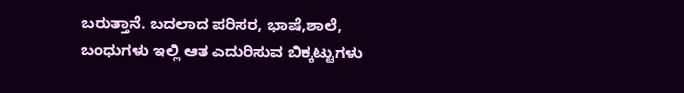ಬರುತ್ತಾನೆ. ಬದಲಾದ ಪರಿಸರ, ಭಾಷೆ,ಶಾಲೆ, ಬಂಧುಗಳು ಇಲ್ಲಿ ಆತ ಎದುರಿಸುವ ಬಿಕ್ಕಟ್ಟುಗಳು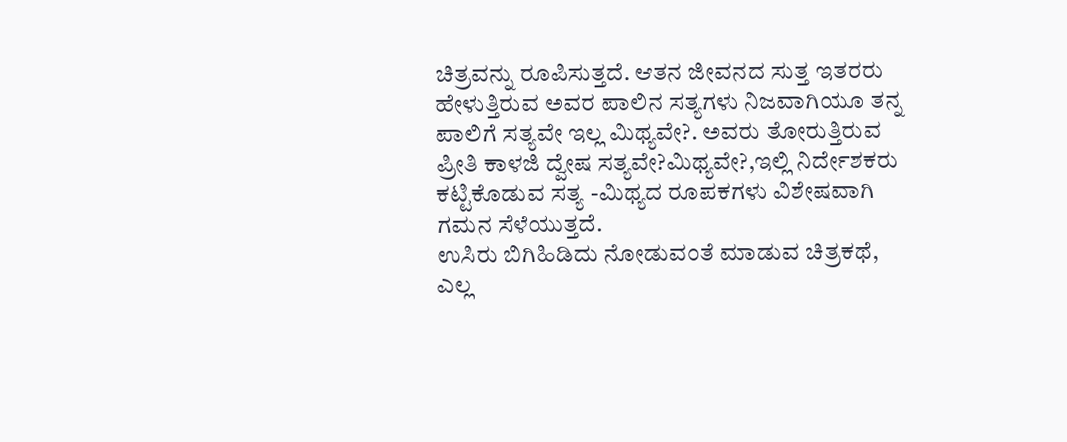ಚಿತ್ರವನ್ನು ರೂಪಿಸುತ್ತದೆ. ಆತನ ಜೀವನದ ಸುತ್ತ ಇತರರು ಹೇಳುತ್ತಿರುವ ಅವರ ಪಾಲಿನ ಸತ್ಯಗಳು ನಿಜವಾಗಿಯೂ ತನ್ನ ಪಾಲಿಗೆ ಸತ್ಯವೇ ಇಲ್ಲ ಮಿಥ್ಯವೇ?. ಅವರು ತೋರುತ್ತಿರುವ ಪ್ರೀತಿ ಕಾಳಜಿ ದ್ವೇಷ ಸತ್ಯವೇ?ಮಿಥ್ಯವೇ?,ಇಲ್ಲಿ ನಿರ್ದೇಶಕರು ಕಟ್ಟಿಕೊಡುವ ಸತ್ಯ -ಮಿಥ್ಯದ ರೂಪಕಗಳು ವಿಶೇಷವಾಗಿ ಗಮನ ಸೆಳೆಯುತ್ತದೆ.
ಉಸಿರು ಬಿಗಿಹಿಡಿದು ನೋಡುವಂತೆ ಮಾಡುವ ಚಿತ್ರಕಥೆ, ಎಲ್ಲ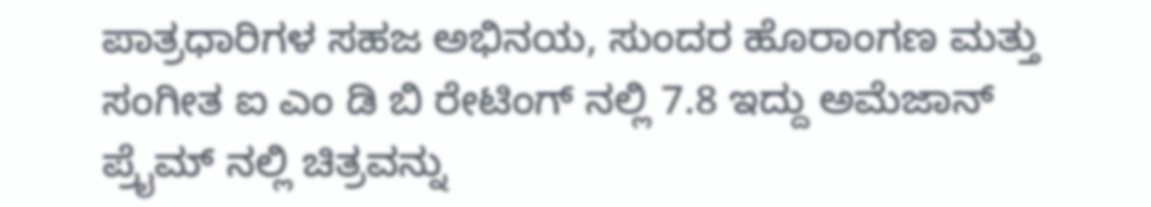ಪಾತ್ರಧಾರಿಗಳ ಸಹಜ ಅಭಿನಯ, ಸುಂದರ ಹೊರಾಂಗಣ ಮತ್ತು ಸಂಗೀತ ಐ ಎಂ ಡಿ ಬಿ ರೇಟಿಂಗ್ ನಲ್ಲಿ 7.8 ಇದ್ದು ಅಮೆಜಾನ್ ಪ್ರೈಮ್ ನಲ್ಲಿ ಚಿತ್ರವನ್ನು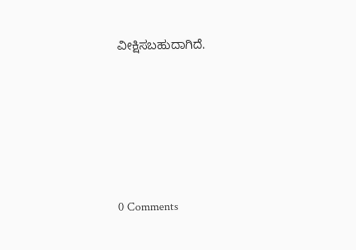ವೀಕ್ಷಿಸಬಹುದಾಗಿದೆ.






0 Comments